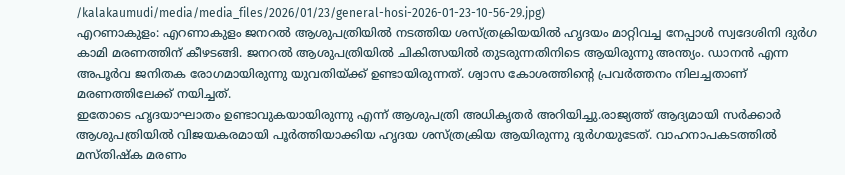/kalakaumudi/media/media_files/2026/01/23/general-hosi-2026-01-23-10-56-29.jpg)
എറണാകുളം: എറണാകുളം ജനറൽ ആശുപത്രിയിൽ നടത്തിയ ശസ്ത്രക്രിയയിൽ ഹൃദയം മാറ്റിവച്ച നേപ്പാൾ സ്വദേശിനി ദുർഗ കാമി മരണത്തിന് കീഴടങ്ങി. ജനറൽ ആശുപത്രിയിൽ ചികിത്സയിൽ തുടരുന്നതിനിടെ ആയിരുന്നു അന്ത്യം. ഡാനൻ എന്ന അപൂർവ ജനിതക രോഗമായിരുന്നു യുവതിയ്ക്ക് ഉണ്ടായിരുന്നത്. ശ്വാസ കോശത്തിന്റെ പ്രവർത്തനം നിലച്ചതാണ് മരണത്തിലേക്ക് നയിച്ചത്.
ഇതോടെ ഹൃദയാഘാതം ഉണ്ടാവുകയായിരുന്നു എന്ന് ആശുപത്രി അധികൃതർ അറിയിച്ചു.രാജ്യത്ത് ആദ്യമായി സർക്കാർ ആശുപത്രിയിൽ വിജയകരമായി പൂർത്തിയാക്കിയ ഹൃദയ ശസ്ത്രക്രിയ ആയിരുന്നു ദുർഗയുടേത്. വാഹനാപകടത്തിൽ മസ്തിഷ്ക മരണം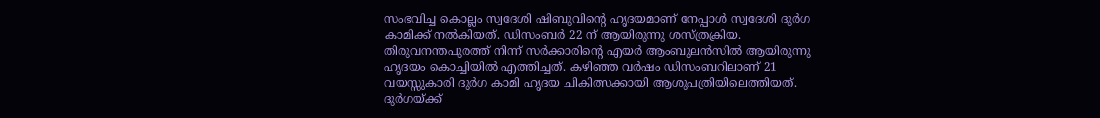സംഭവിച്ച കൊല്ലം സ്വദേശി ഷിബുവിന്റെ ഹൃദയമാണ് നേപ്പാൾ സ്വദേശി ദുർഗ കാമിക്ക് നൽകിയത്. ഡിസംബർ 22 ന് ആയിരുന്നു ശസ്ത്രക്രിയ.
തിരുവനന്തപുരത്ത് നിന്ന് സർക്കാരിന്റെ എയർ ആംബുലൻസിൽ ആയിരുന്നു ഹൃദയം കൊച്ചിയിൽ എത്തിച്ചത്. കഴിഞ്ഞ വർഷം ഡിസംബറിലാണ് 21 വയസ്സുകാരി ദുർഗ കാമി ഹൃദയ ചികിത്സക്കായി ആശുപത്രിയിലെത്തിയത്. ദുർഗയ്ക്ക്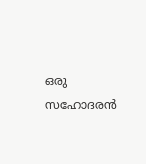ഒരു സഹോദരൻ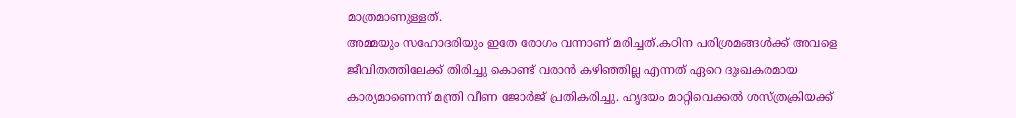മാത്രമാണുള്ളത്.
അമ്മയും സഹോദരിയും ഇതേ രോഗം വന്നാണ് മരിച്ചത്.കഠിന പരിശ്രമങ്ങൾക്ക് അവളെ ജീവിതത്തിലേക്ക് തിരിച്ചു കൊണ്ട് വരാൻ കഴിഞ്ഞില്ല എന്നത് ഏറെ ദുഃഖകരമായ കാര്യമാണെന്ന് മന്ത്രി വീണ ജോർജ് പ്രതികരിച്ചു. ഹൃദയം മാറ്റിവെക്കൽ ശസ്ത്രക്രിയക്ക്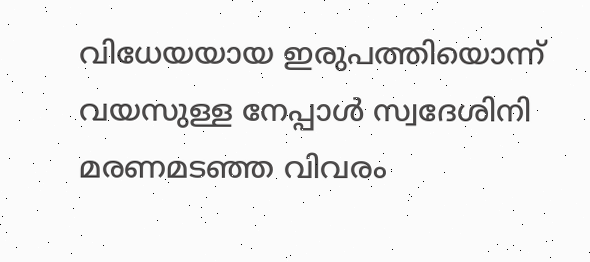വിധേയയായ ഇരുപത്തിയൊന്ന് വയസുള്ള നേപ്പാൾ സ്വദേശിനി മരണമടഞ്ഞ വിവരം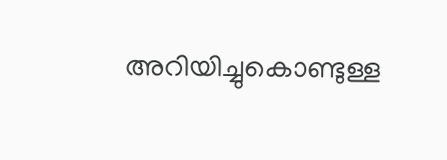അറിയിച്ചുകൊണ്ടുള്ള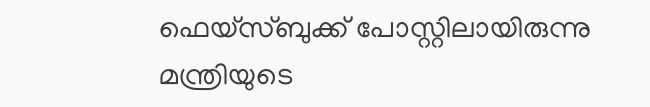ഫെയ്സ്ബുക്ക് പോസ്റ്റിലായിരുന്നു മന്ത്രിയുടെ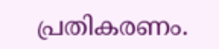പ്രതികരണം.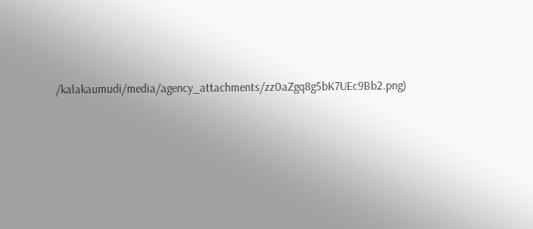/kalakaumudi/media/agency_attachments/zz0aZgq8g5bK7UEc9Bb2.png)